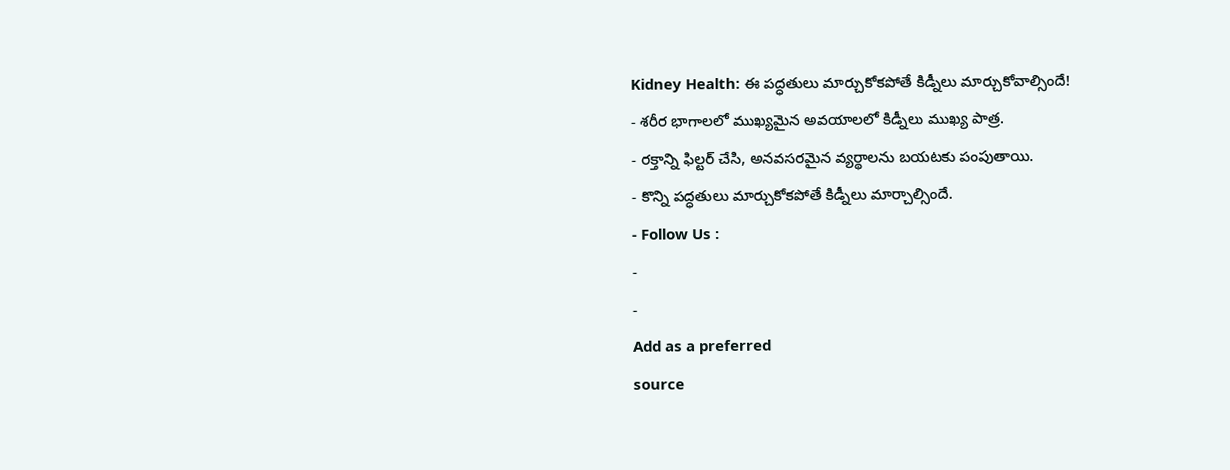Kidney Health: ఈ పద్ధతులు మార్చుకోకపోతే కిడ్నీలు మార్చుకోవాల్సిందే!
- శరీర భాగాలలో ముఖ్యమైన అవయాలలో కిడ్నీలు ముఖ్య పాత్ర.
- రక్తాన్ని ఫిల్టర్ చేసి, అనవసరమైన వ్యర్థాలను బయటకు పంపుతాయి.
- కొన్ని పద్ధతులు మార్చుకోకపోతే కిడ్నీలు మార్చాల్సిందే.
- Follow Us :
-
-
Add as a preferred
source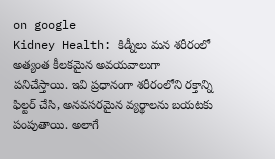on google
Kidney Health: కిడ్నీలు మన శరీరంలో అత్యంత కీలకమైన అవయవాలుగా పనిచేస్తాయి. ఇవి ప్రధానంగా శరీరంలోని రక్తాన్ని ఫిల్టర్ చేసి, అనవసరమైన వ్యర్థాలను బయటకు పంపుతాయి. అలాగే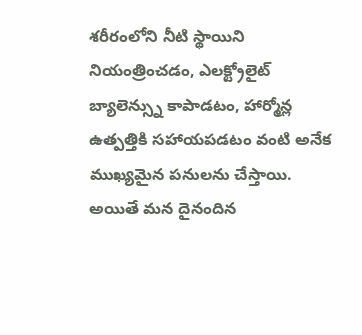శరీరంలోని నీటి స్థాయిని నియంత్రించడం, ఎలక్ట్రోలైట్ బ్యాలెన్స్ను కాపాడటం, హార్మోన్ల ఉత్పత్తికి సహాయపడటం వంటి అనేక ముఖ్యమైన పనులను చేస్తాయి. అయితే మన దైనందిన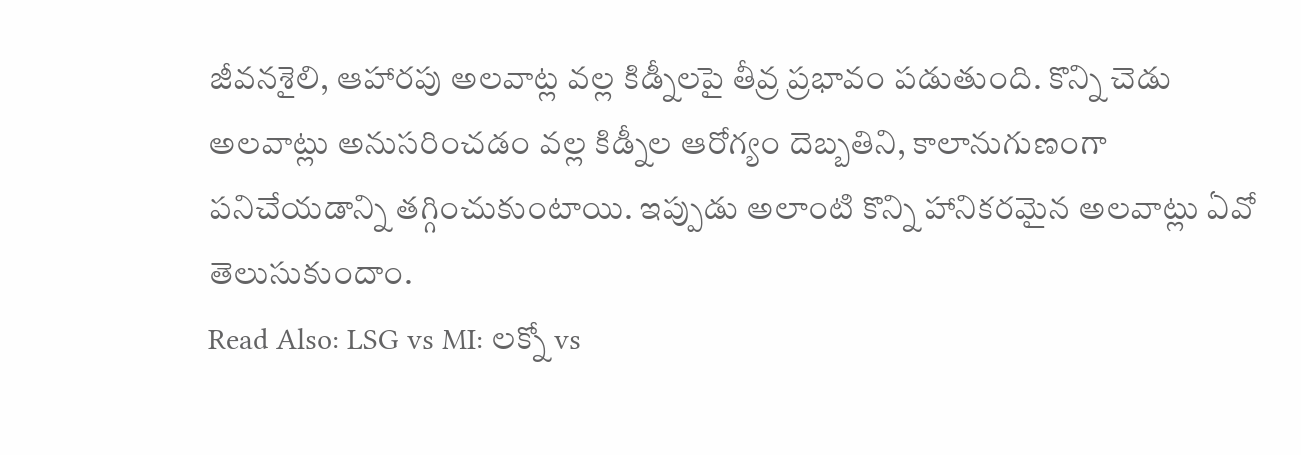జీవనశైలి, ఆహారపు అలవాట్ల వల్ల కిడ్నీలపై తీవ్ర ప్రభావం పడుతుంది. కొన్ని చెడు అలవాట్లు అనుసరించడం వల్ల కిడ్నీల ఆరోగ్యం దెబ్బతిని, కాలానుగుణంగా పనిచేయడాన్ని తగ్గించుకుంటాయి. ఇప్పుడు అలాంటి కొన్ని హానికరమైన అలవాట్లు ఏవో తెలుసుకుందాం.
Read Also: LSG vs MI: లక్నో vs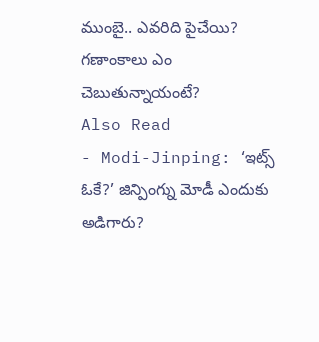ముంబై.. ఎవరిది పైచేయి? గణాంకాలు ఎం చెబుతున్నాయంటే?
Also Read
- Modi-Jinping: ‘ఇట్స్ ఓకే?’ జిన్పింగ్ను మోడీ ఎందుకు అడిగారు?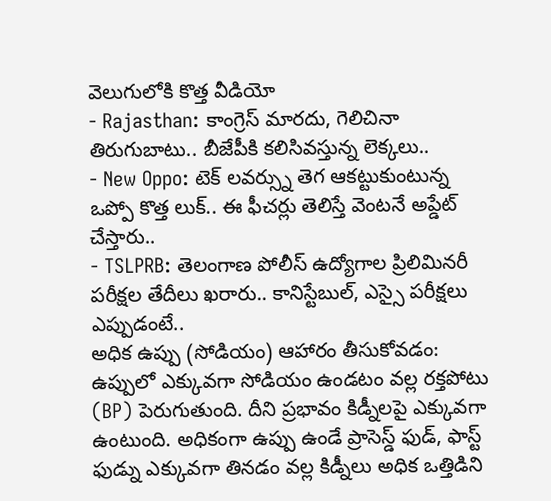వెలుగులోకి కొత్త వీడియో
- Rajasthan: కాంగ్రెస్ మారదు, గెలిచినా తిరుగుబాటు.. బీజేపీకి కలిసివస్తున్న లెక్కలు..
- New Oppo: టెక్ లవర్స్ను తెగ ఆకట్టుకుంటున్న ఒప్పో కొత్త లుక్.. ఈ ఫీచర్లు తెలిస్తే వెంటనే అప్డేట్ చేస్తారు..
- TSLPRB: తెలంగాణ పోలీస్ ఉద్యోగాల ప్రిలిమినరీ పరీక్షల తేదీలు ఖరారు.. కానిస్టేబుల్, ఎస్సై పరీక్షలు ఎప్పుడంటే..
అధిక ఉప్పు (సోడియం) ఆహారం తీసుకోవడం:
ఉప్పులో ఎక్కువగా సోడియం ఉండటం వల్ల రక్తపోటు (BP) పెరుగుతుంది. దీని ప్రభావం కిడ్నీలపై ఎక్కువగా ఉంటుంది. అధికంగా ఉప్పు ఉండే ప్రాసెస్డ్ ఫుడ్, ఫాస్ట్ ఫుడ్ను ఎక్కువగా తినడం వల్ల కిడ్నీలు అధిక ఒత్తిడిని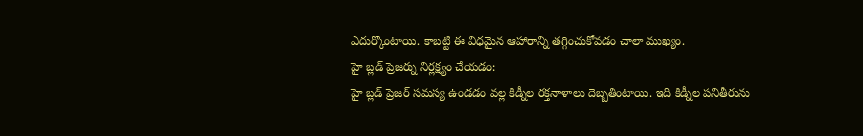ఎదుర్కొంటాయి. కాబట్టి ఈ విధమైన ఆహారాన్ని తగ్గించుకోవడం చాలా ముఖ్యం.
హై బ్లడ్ ప్రెజర్ను నిర్లక్ష్యం చేయడం:
హై బ్లడ్ ప్రెజర్ సమస్య ఉండడం వల్ల కిడ్నీల రక్తనాళాలు దెబ్బతింటాయి. ఇది కిడ్నీల పనితీరును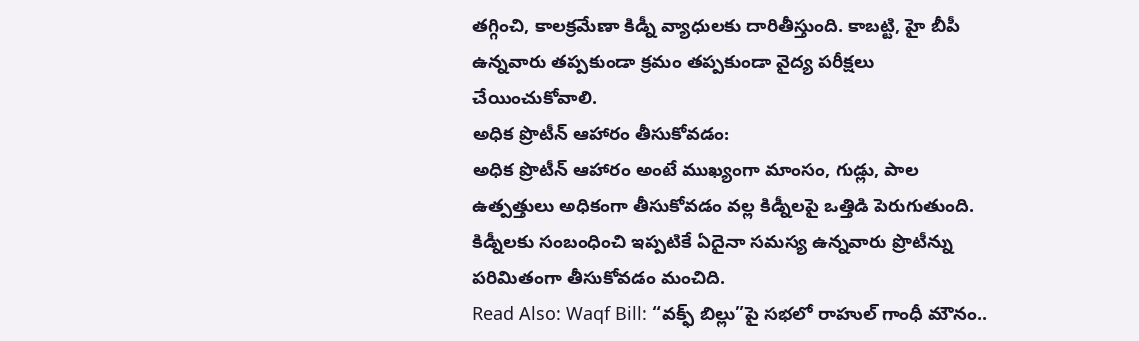తగ్గించి, కాలక్రమేణా కిడ్నీ వ్యాధులకు దారితీస్తుంది. కాబట్టి, హై బీపీ ఉన్నవారు తప్పకుండా క్రమం తప్పకుండా వైద్య పరీక్షలు చేయించుకోవాలి.
అధిక ప్రొటీన్ ఆహారం తీసుకోవడం:
అధిక ప్రొటీన్ ఆహారం అంటే ముఖ్యంగా మాంసం, గుడ్లు, పాల ఉత్పత్తులు అధికంగా తీసుకోవడం వల్ల కిడ్నీలపై ఒత్తిడి పెరుగుతుంది. కిడ్నీలకు సంబంధించి ఇప్పటికే ఏదైనా సమస్య ఉన్నవారు ప్రొటీన్ను పరిమితంగా తీసుకోవడం మంచిది.
Read Also: Waqf Bill: “వక్ఫ్ బిల్లు”పై సభలో రాహుల్ గాంధీ మౌనం..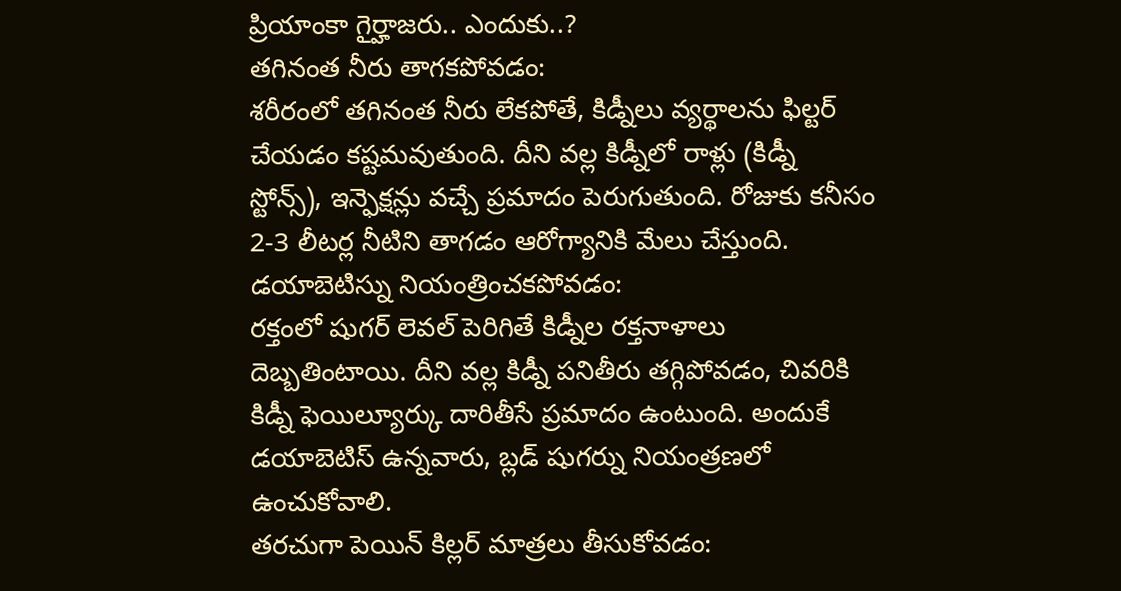ప్రియాంకా గైర్హాజరు.. ఎందుకు..?
తగినంత నీరు తాగకపోవడం:
శరీరంలో తగినంత నీరు లేకపోతే, కిడ్నీలు వ్యర్థాలను ఫిల్టర్ చేయడం కష్టమవుతుంది. దీని వల్ల కిడ్నీలో రాళ్లు (కిడ్నీ స్టోన్స్), ఇన్ఫెక్షన్లు వచ్చే ప్రమాదం పెరుగుతుంది. రోజుకు కనీసం 2-3 లీటర్ల నీటిని తాగడం ఆరోగ్యానికి మేలు చేస్తుంది.
డయాబెటిస్ను నియంత్రించకపోవడం:
రక్తంలో షుగర్ లెవల్ పెరిగితే కిడ్నీల రక్తనాళాలు దెబ్బతింటాయి. దీని వల్ల కిడ్నీ పనితీరు తగ్గిపోవడం, చివరికి కిడ్నీ ఫెయిల్యూర్కు దారితీసే ప్రమాదం ఉంటుంది. అందుకే డయాబెటిస్ ఉన్నవారు, బ్లడ్ షుగర్ను నియంత్రణలో ఉంచుకోవాలి.
తరచుగా పెయిన్ కిల్లర్ మాత్రలు తీసుకోవడం: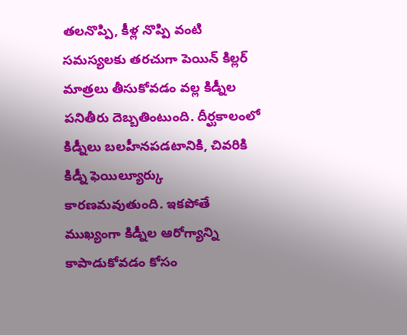తలనొప్పి, కీళ్ల నొప్పి వంటి సమస్యలకు తరచుగా పెయిన్ కిల్లర్ మాత్రలు తీసుకోవడం వల్ల కిడ్నీల పనితీరు దెబ్బతింటుంది. దీర్ఘకాలంలో కిడ్నీలు బలహీనపడటానికి, చివరికి కిడ్నీ ఫెయిల్యూర్కు కారణమవుతుంది. ఇకపోతే ముఖ్యంగా కిడ్నీల ఆరోగ్యాన్ని కాపాడుకోవడం కోసం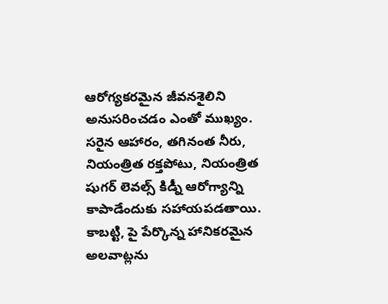ఆరోగ్యకరమైన జీవనశైలిని అనుసరించడం ఎంతో ముఖ్యం. సరైన ఆహారం, తగినంత నీరు, నియంత్రిత రక్తపోటు, నియంత్రిత షుగర్ లెవల్స్ కిడ్నీ ఆరోగ్యాన్ని కాపాడేందుకు సహాయపడతాయి. కాబట్టి, పై పేర్కొన్న హానికరమైన అలవాట్లను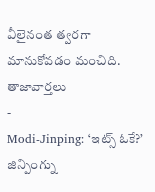వీలైనంత త్వరగా మానుకోవడం మంచిది.
తాజావార్తలు
-
Modi-Jinping: ‘ఇట్స్ ఓకే?’ జిన్పింగ్ను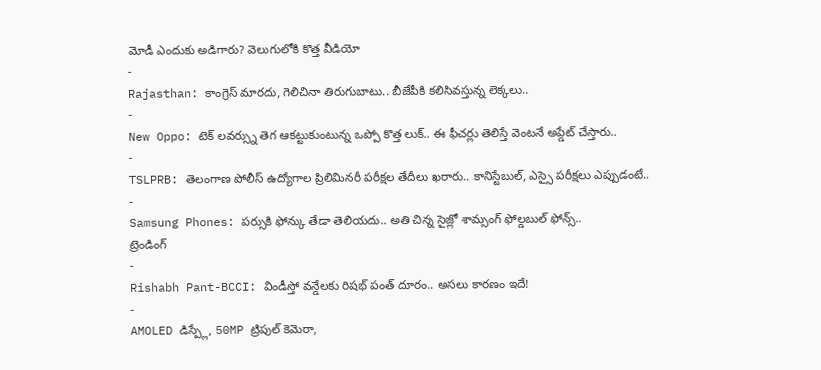మోడీ ఎందుకు అడిగారు? వెలుగులోకి కొత్త వీడియో
-
Rajasthan: కాంగ్రెస్ మారదు, గెలిచినా తిరుగుబాటు.. బీజేపీకి కలిసివస్తున్న లెక్కలు..
-
New Oppo: టెక్ లవర్స్ను తెగ ఆకట్టుకుంటున్న ఒప్పో కొత్త లుక్.. ఈ ఫీచర్లు తెలిస్తే వెంటనే అప్డేట్ చేస్తారు..
-
TSLPRB: తెలంగాణ పోలీస్ ఉద్యోగాల ప్రిలిమినరీ పరీక్షల తేదీలు ఖరారు.. కానిస్టేబుల్, ఎస్సై పరీక్షలు ఎప్పుడంటే..
-
Samsung Phones: పర్సుకి ఫోన్కు తేడా తెలియదు.. అతి చిన్న సైజ్లో శామ్సంగ్ ఫోల్డబుల్ ఫోన్స్..
ట్రెండింగ్
-
Rishabh Pant-BCCI: విండీస్తో వన్డేలకు రిషభ్ పంత్ దూరం.. అసలు కారణం ఇదే!
-
AMOLED డిస్ప్లే, 50MP ట్రిపుల్ కెమెరా,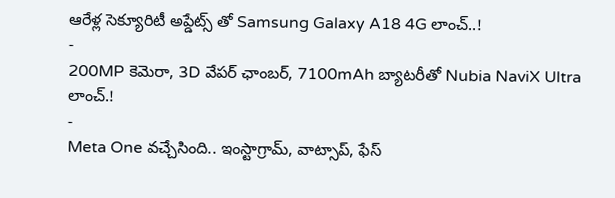ఆరేళ్ల సెక్యూరిటీ అప్డేట్స్ తో Samsung Galaxy A18 4G లాంచ్..!
-
200MP కెమెరా, 3D వేపర్ ఛాంబర్, 7100mAh బ్యాటరీతో Nubia NaviX Ultra లాంచ్.!
-
Meta One వచ్చేసింది.. ఇంస్టాగ్రామ్, వాట్సాప్, ఫేస్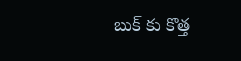బుక్ కు కొత్త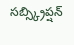సబ్స్క్రిప్షన్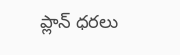ప్లాన్ ధరలు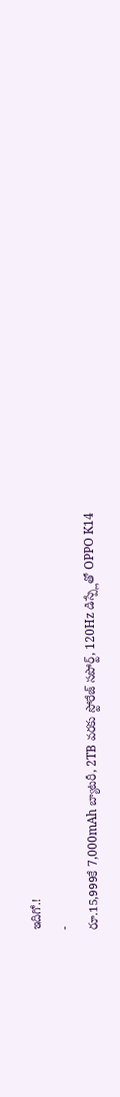ఇదిగో.!
-
రూ.15,999కే 7,000mAh బ్యాటరీ, 2TB వరకు స్టోరేజ్ సపోర్ట్, 120Hz డిస్ప్లేతో OPPO K14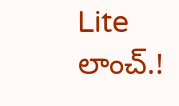Lite లాంచ్.!